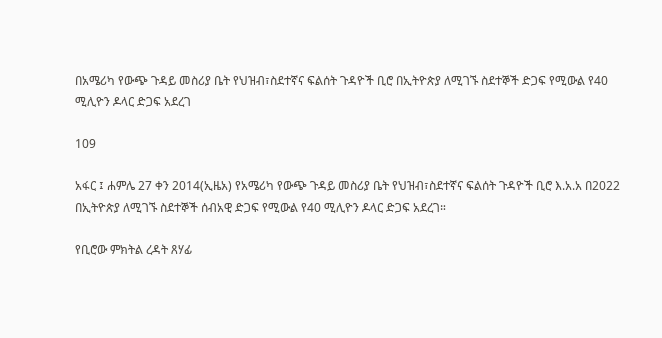በአሜሪካ የውጭ ጉዳይ መስሪያ ቤት የህዝብ፣ስደተኛና ፍልሰት ጉዳዮች ቢሮ በኢትዮጵያ ለሚገኙ ስደተኞች ድጋፍ የሚውል የ40 ሚሊዮን ዶላር ድጋፍ አደረገ

109

አፋር ፤ ሐምሌ 27 ቀን 2014(ኢዜአ) የአሜሪካ የውጭ ጉዳይ መስሪያ ቤት የህዝብ፣ስደተኛና ፍልሰት ጉዳዮች ቢሮ እ.አ.አ በ2022 በኢትዮጵያ ለሚገኙ ስደተኞች ሰብአዊ ድጋፍ የሚውል የ40 ሚሊዮን ዶላር ድጋፍ አደረገ።

የቢሮው ምክትል ረዳት ጸሃፊ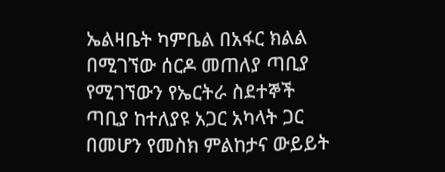ኤልዛቤት ካምቤል በአፋር ክልል በሚገኘው ሰርዶ መጠለያ ጣቢያ የሚገኘውን የኤርትራ ስደተኞች ጣቢያ ከተለያዩ አጋር አካላት ጋር በመሆን የመስክ ምልከታና ውይይት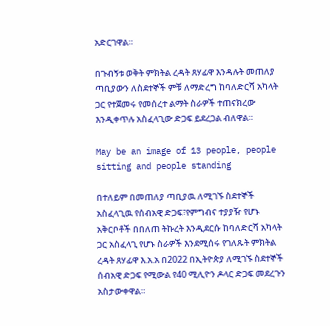አድርገዋል።

በጉብኝቱ ወቅት ምክትል ረዳት ጸሃፊዋ እንዳሉት መጠለያ ጣቢያውን ለስደተኞች ምቹ ለማድረግ ከባለድርሻ አካላት ጋር የተጀመሩ የመሰረተ ልማት ስራዎች ተጠናክረው እንዲቀጥሉ አስፈላጊው ድጋፍ ይደረጋል ብለዋል።

May be an image of 13 people, people sitting and people standing

በተለይም በመጠለያ ጣቢያዉ ለሚገኙ ስደተኞች አስፈላጊዉ የሰብአዊ ድጋፍ፣የምግብና ተያያዥ የሆኑ አቅርቦቶች በበለጠ ትኩረት እንዲደርሱ ከባለድርሻ አካላት ጋር አስፈላጊ የሆኑ ስራዎች እንደሚሰሩ የገለጹት ምክትል ረዳት ጸሃፊዋ እ.አ.አ በ2022 በኢትዮጵያ ለሚገኙ ስደተኞች ሰብአዊ ድጋፍ የሚውል የ40 ሚሊዮን ዶላር ድጋፍ መደረጉን አስታውቀዋል።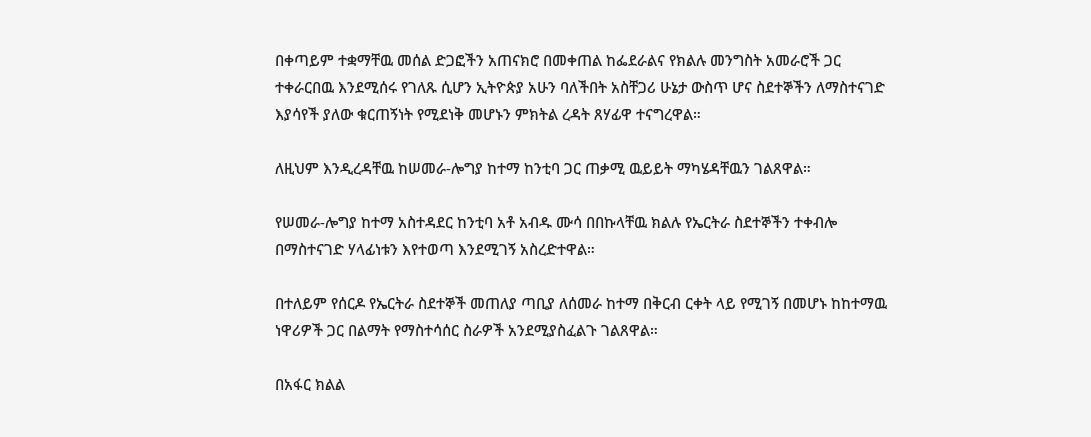በቀጣይም ተቋማቸዉ መሰል ድጋፎችን አጠናክሮ በመቀጠል ከፌደራልና የክልሉ መንግስት አመራሮች ጋር ተቀራርበዉ እንደሚሰሩ የገለጹ ሲሆን ኢትዮጵያ አሁን ባለችበት አስቸጋሪ ሁኔታ ውስጥ ሆና ስደተኞችን ለማስተናገድ እያሳየች ያለው ቁርጠኝነት የሚደነቅ መሆኑን ምክትል ረዳት ጸሃፊዋ ተናግረዋል።

ለዚህም እንዲረዳቸዉ ከሠመራ-ሎግያ ከተማ ከንቲባ ጋር ጠቃሚ ዉይይት ማካሄዳቸዉን ገልጸዋል።

የሠመራ-ሎግያ ከተማ አስተዳደር ከንቲባ አቶ አብዱ ሙሳ በበኩላቸዉ ክልሉ የኤርትራ ስደተኞችን ተቀብሎ በማስተናገድ ሃላፊነቱን እየተወጣ እንደሚገኝ አስረድተዋል።

በተለይም የሰርዶ የኤርትራ ስደተኞች መጠለያ ጣቢያ ለሰመራ ከተማ በቅርብ ርቀት ላይ የሚገኝ በመሆኑ ከከተማዉ ነዋሪዎች ጋር በልማት የማስተሳሰር ስራዎች አንደሚያስፈልጉ ገልጸዋል።

በአፋር ክልል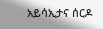አይሳኢታና ሰርዶ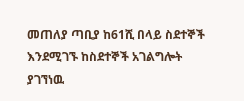መጠለያ ጣቢያ ከ61ሺ በላይ ስደተኞች እንደሚገኙ ከስደተኞች አገልግሎት ያገኘነዉ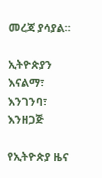መረጃ ያሳያል።

ኢትዮጵያን እናልማ፣ እንገንባ፣ እንዘጋጅ

የኢትዮጵያ ዜና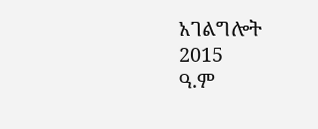አገልግሎት
2015
ዓ.ም